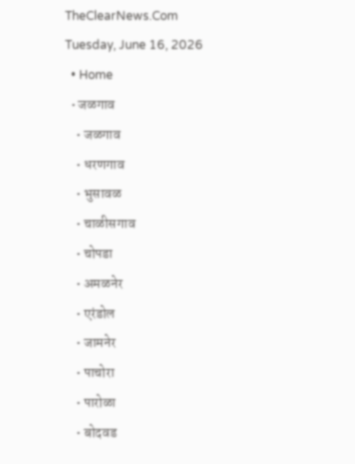TheClearNews.Com
Tuesday, June 16, 2026
  • Home
  • जळगाव
    • जळगाव
    • धरणगाव
    • भुसावळ
    • चाळीसगाव
    • चोपडा
    • अमळनेर
    • एरंडोल
    • जामनेर
    • पाचोरा
    • पारोळा
    • बोदवड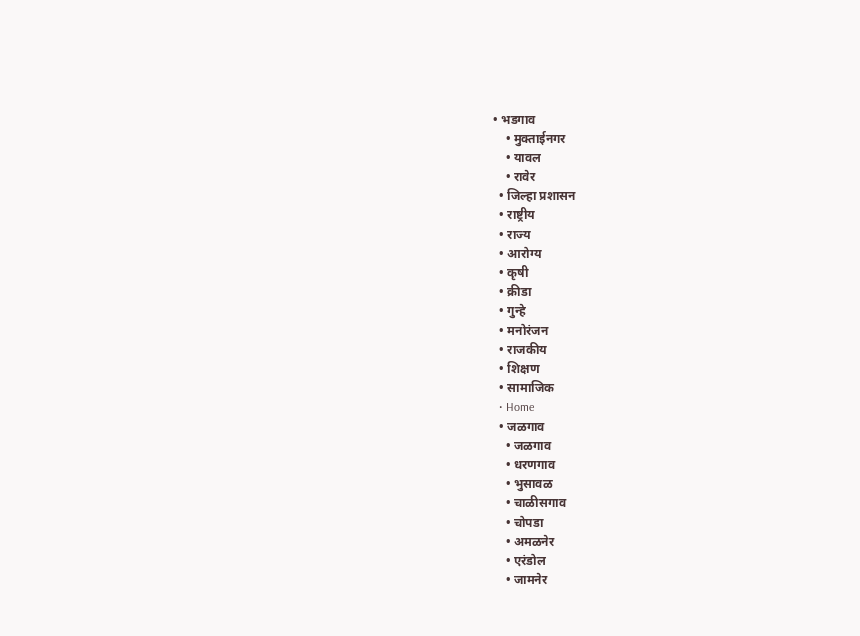• भडगाव
    • मुक्ताईनगर
    • यावल
    • रावेर
  • जिल्हा प्रशासन
  • राष्ट्रीय
  • राज्य
  • आरोग्य
  • कृषी
  • क्रीडा
  • गुन्हे
  • मनोरंजन
  • राजकीय
  • शिक्षण
  • सामाजिक
  • Home
  • जळगाव
    • जळगाव
    • धरणगाव
    • भुसावळ
    • चाळीसगाव
    • चोपडा
    • अमळनेर
    • एरंडोल
    • जामनेर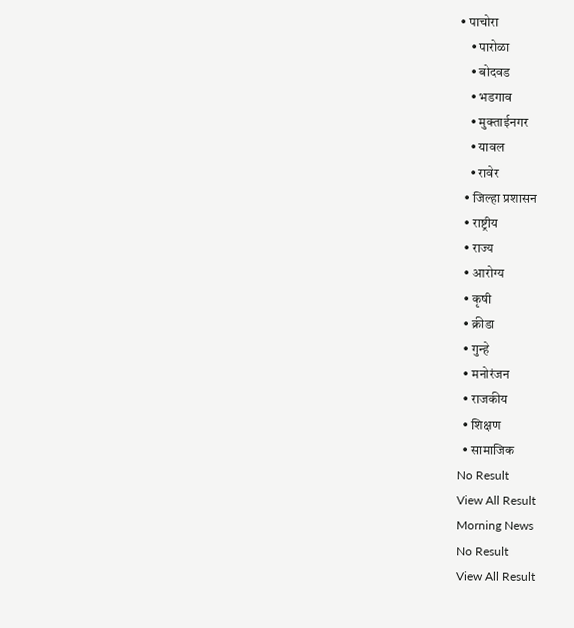• पाचोरा
    • पारोळा
    • बोदवड
    • भडगाव
    • मुक्ताईनगर
    • यावल
    • रावेर
  • जिल्हा प्रशासन
  • राष्ट्रीय
  • राज्य
  • आरोग्य
  • कृषी
  • क्रीडा
  • गुन्हे
  • मनोरंजन
  • राजकीय
  • शिक्षण
  • सामाजिक
No Result
View All Result
Morning News
No Result
View All Result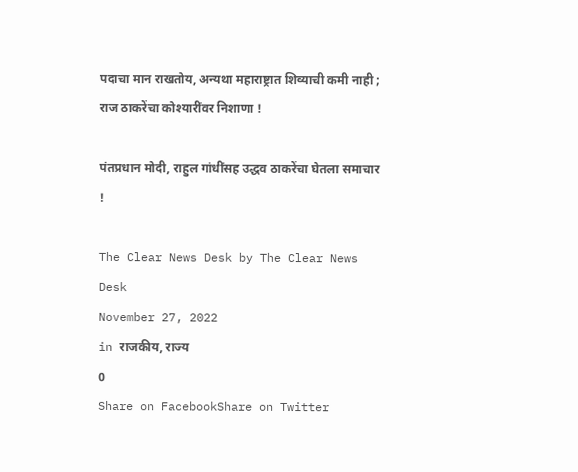पदाचा मान राखतोय, अन्यथा महाराष्ट्रात शिव्याची कमी नाही ; राज ठाकरेंचा कोश्यारींवर निशाणा !

पंतप्रधान मोदी, राहुल गांधींसह उद्धव ठाकरेंचा घेतला समाचार !

The Clear News Desk by The Clear News Desk
November 27, 2022
in राजकीय, राज्य
0
Share on FacebookShare on Twitter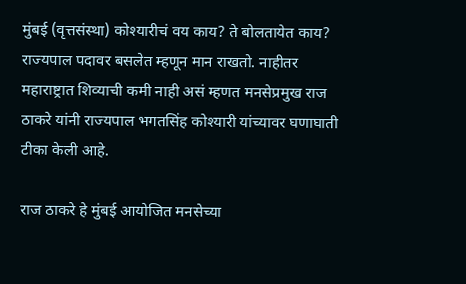मुंबई (वृत्तसंस्था) कोश्यारीचं वय काय? ते बोलतायेत काय? राज्यपाल पदावर बसलेत म्हणून मान राखतो. नाहीतर महाराष्ट्रात शिव्याची कमी नाही असं म्हणत मनसेप्रमुख राज ठाकरे यांनी राज्यपाल भगतसिंह कोश्यारी यांच्यावर घणाघाती टीका केली आहे.

राज ठाकरे हे मुंबई आयोजित मनसेच्या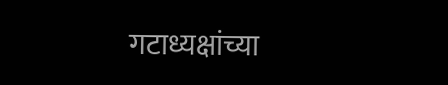गटाध्यक्षांच्या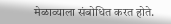मेळाव्याला संबोधित करत होते.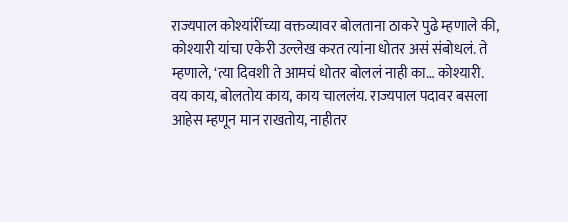राज्यपाल कोश्यांरींच्या वक्तव्यावर बोलताना ठाकरे पुढे म्हणाले की, कोश्यारी यांचा एकेरी उल्लेख करत त्यांना धोतर असं संबोधलं. ते म्हणाले, ‘त्या दिवशी ते आमचं धोतर बोललं नाही का… कोश्यारी. वय काय, बोलतोय काय, काय चाललंय. राज्यपाल पदावर बसला आहेस म्हणून मान राखतोय, नाहीतर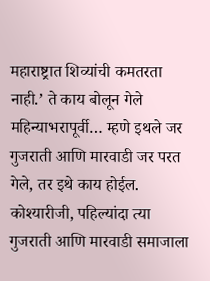महाराष्ट्रात शिव्यांची कमतरता नाही.’ ते काय बोलून गेले महिन्याभरापूर्वी… म्हणे इथले जर गुजराती आणि मारवाडी जर परत गेले, तर इथे काय होईल. कोश्यारीजी, पहिल्यांदा त्या गुजराती आणि मारवाडी समाजाला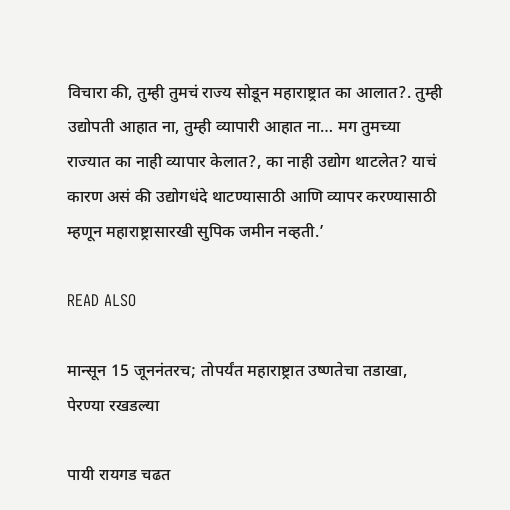विचारा की, तुम्ही तुमचं राज्य सोडून महाराष्ट्रात का आलात?. तुम्ही उद्योपती आहात ना, तुम्ही व्यापारी आहात ना… मग तुमच्या राज्यात का नाही व्यापार केलात?, का नाही उद्योग थाटलेत? याचं कारण असं की उद्योगधंदे थाटण्यासाठी आणि व्यापर करण्यासाठी म्हणून महाराष्ट्रासारखी सुपिक जमीन नव्हती.’

READ ALSO

मान्सून 15 जूननंतरच; तोपर्यंत महाराष्ट्रात उष्णतेचा तडाखा, पेरण्या रखडल्या

पायी रायगड चढत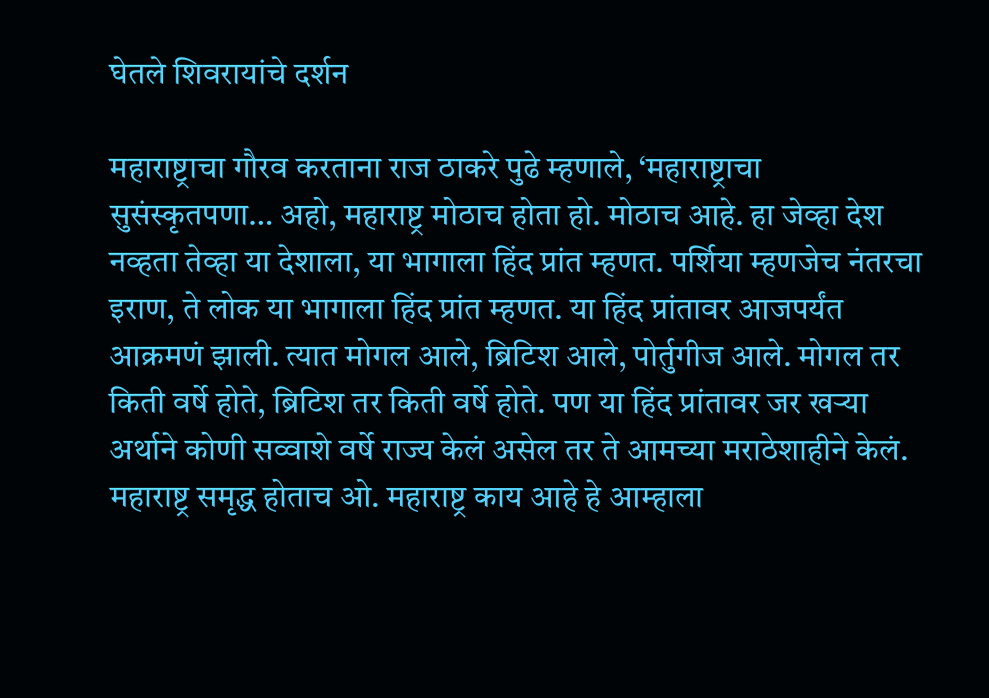घेतले शिवरायांचे दर्शन

महाराष्ट्राचा गौरव करताना राज ठाकरे पुढे म्हणाले, ‘महाराष्ट्राचा सुसंस्कृतपणा… अहो, महाराष्ट्र मोठाच होता हो. मोठाच आहे. हा जेव्हा देश नव्हता तेव्हा या देशाला, या भागाला हिंद प्रांत म्हणत. पर्शिया म्हणजेच नंतरचा इराण, ते लोक या भागाला हिंद प्रांत म्हणत. या हिंद प्रांतावर आजपर्यंत आक्रमणं झाली. त्यात मोगल आले, ब्रिटिश आले, पोर्तुगीज आले. मोगल तर किती वर्षे होते, ब्रिटिश तर किती वर्षे होते. पण या हिंद प्रांतावर जर खऱ्या अर्थाने कोणी सव्वाशे वर्षे राज्य केलं असेल तर ते आमच्या मराठेशाहीने केलं. महाराष्ट्र समृद्ध होताच ओ. महाराष्ट्र काय आहे हे आम्हाला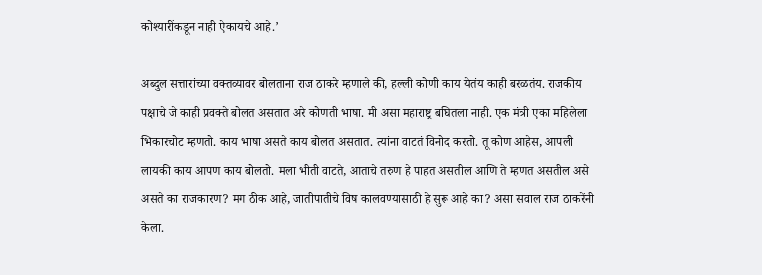कोश्यारींकडून नाही ऐकायचे आहे.’

अब्दुल सत्तारांच्या वक्तव्यावर बोलताना राज ठाकरे म्हणाले की, हल्ली कोणी काय येतंय काही बरळतंय. राजकीय पक्षाचे जे काही प्रवक्ते बोलत असतात अरे कोणती भाषा. मी असा महाराष्ट्र बघितला नाही. एक मंत्री एका महिलेला भिकारचोट म्हणतो. काय भाषा असते काय बोलत असतात. त्यांना वाटतं विनोद करतो. तू कोण आहेस, आपली लायकी काय आपण काय बोलतो. मला भीती वाटते, आताचे तरुण हे पाहत असतील आणि ते म्हणत असतील असे असते का राजकारण? मग ठीक आहे, जातीपातीचे विष कालवण्यासाठी हे सुरू आहे का? असा सवाल राज ठाकरेंनी केला.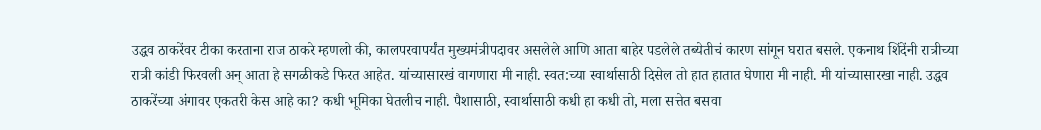उद्धव ठाकरेंवर टीका करताना राज ठाकरे म्हणलो की, कालपरवापर्यंत मुख्यमंत्रीपदावर असलेले आणि आता बाहेर पडलेले तब्येतीचं कारण सांगून घरात बसले. एकनाथ शिंदेंनी रात्रीच्या रात्री कांडी फिरवली अन् आता हे सगळीकडे फिरत आहेत. यांच्यासारखं वागणारा मी नाही. स्वत:च्या स्वार्थासाठी दिसेल तो हात हातात घेणारा मी नाही. मी यांच्यासारखा नाही. उद्धव ठाकरेंच्या अंगावर एकतरी केस आहे का? कधी भूमिका घेतलीच नाही. पैशासाठी, स्वार्थासाठी कधी हा कधी तो, मला सत्तेत बसवा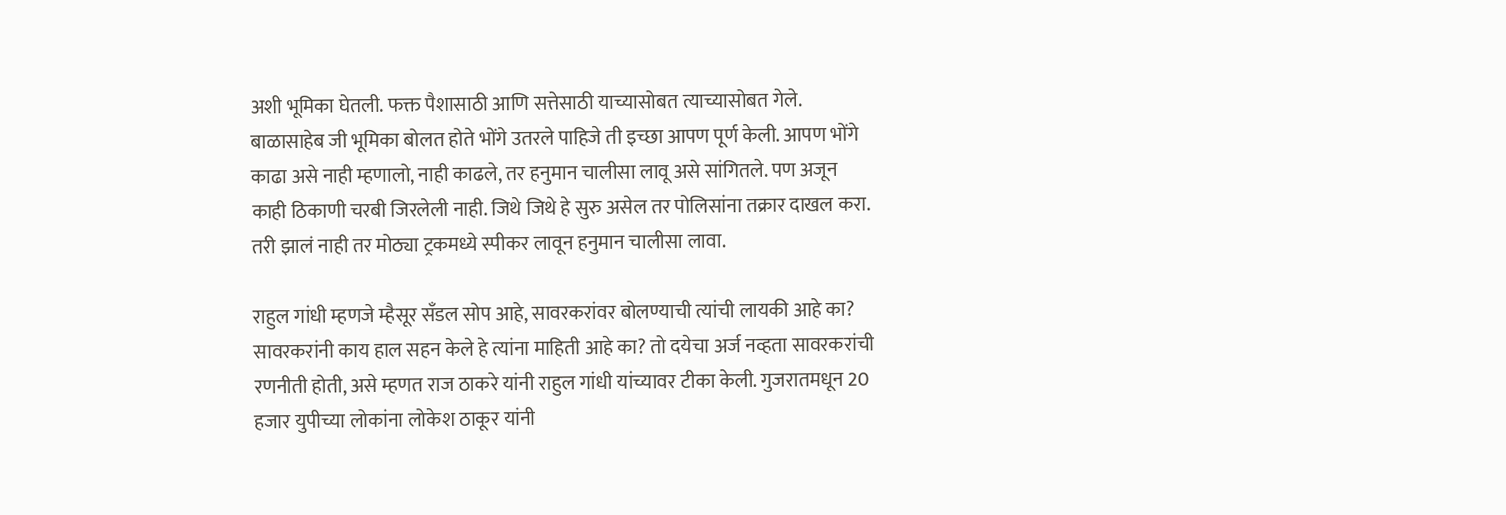अशी भूमिका घेतली. फक्त पैशासाठी आणि सत्तेसाठी याच्यासोबत त्याच्यासोबत गेले. बाळासाहेब जी भूमिका बोलत होते भोंगे उतरले पाहिजे ती इच्छा आपण पूर्ण केली. आपण भोंगे काढा असे नाही म्हणालो, नाही काढले, तर हनुमान चालीसा लावू असे सांगितले. पण अजून काही ठिकाणी चरबी जिरलेली नाही. जिथे जिथे हे सुरु असेल तर पोलिसांना तक्रार दाखल करा. तरी झालं नाही तर मोठ्या ट्रकमध्ये स्पीकर लावून हनुमान चालीसा लावा.

राहुल गांधी म्हणजे म्हैसूर सँडल सोप आहे, सावरकरांवर बोलण्याची त्यांची लायकी आहे का? सावरकरांनी काय हाल सहन केले हे त्यांना माहिती आहे का? तो दयेचा अर्ज नव्हता सावरकरांची रणनीती होती, असे म्हणत राज ठाकरे यांनी राहुल गांधी यांच्यावर टीका केली. गुजरातमधून 20 हजार युपीच्या लोकांना लोकेश ठाकूर यांनी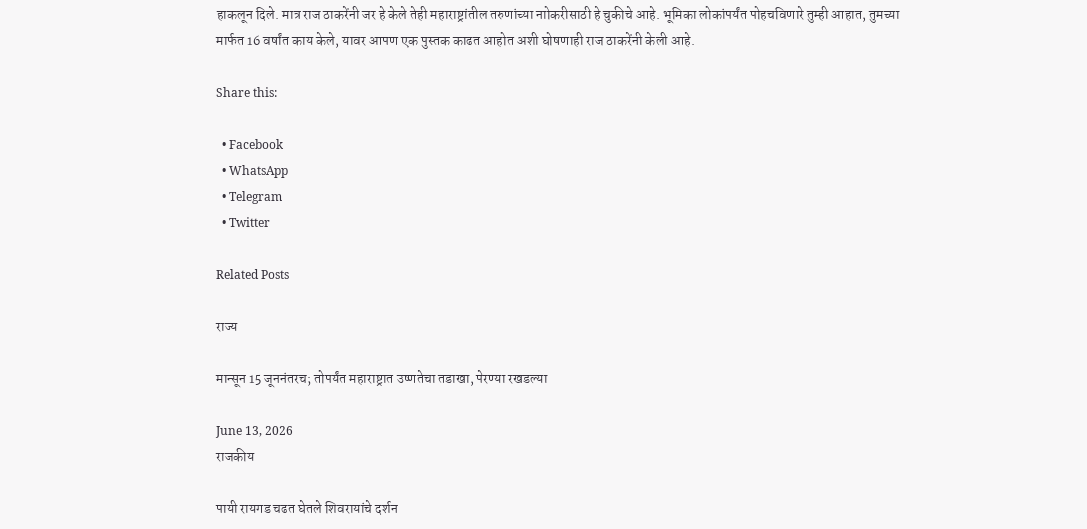हाकलून दिले. मात्र राज ठाकरेंनी जर हे केले तेही महाराष्ट्रांतील तरुणांच्या नाोकरीसाठी हे चुकीचे आहे. भूमिका लोकांपर्यंत पोहचविणारे तुम्ही आहात, तुमच्या मार्फत 16 वर्षांत काय केले, यावर आपण एक पुस्तक काढत आहोत अशी घोषणाही राज ठाकरेंनी केली आहे.

Share this:

  • Facebook
  • WhatsApp
  • Telegram
  • Twitter

Related Posts

राज्य

मान्सून 15 जूननंतरच; तोपर्यंत महाराष्ट्रात उष्णतेचा तडाखा, पेरण्या रखडल्या

June 13, 2026
राजकीय

पायी रायगड चढत घेतले शिवरायांचे दर्शन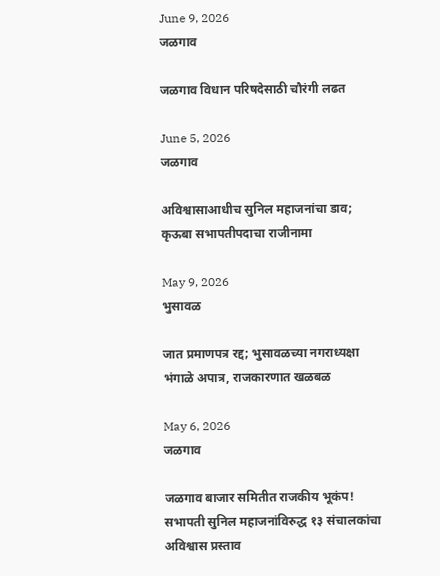June 9, 2026
जळगाव

जळगाव विधान परिषदेसाठी चौरंगी लढत

June 5, 2026
जळगाव

अविश्वासाआधीच सुनिल महाजनांचा डाव; कृऊबा सभापतीपदाचा राजीनामा

May 9, 2026
भुसावळ

जात प्रमाणपत्र रद्द; भुसावळच्या नगराध्यक्षा भंगाळे अपात्र, राजकारणात खळबळ

May 6, 2026
जळगाव

जळगाव बाजार समितीत राजकीय भूकंप! सभापती सुनिल महाजनांविरुद्ध १३ संचालकांचा अविश्वास प्रस्ताव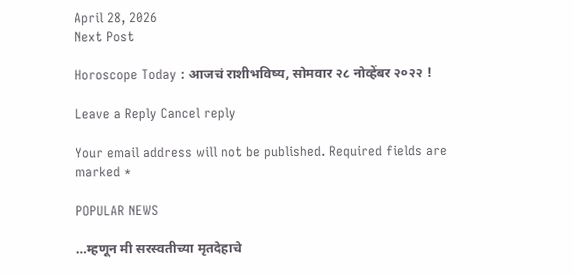April 28, 2026
Next Post

Horoscope Today : आजचं राशीभविष्य, सोमवार २८ नोव्हेंबर २०२२ !

Leave a Reply Cancel reply

Your email address will not be published. Required fields are marked *

POPULAR NEWS

…म्हणून मी सरस्वतीच्या मृतदेहाचे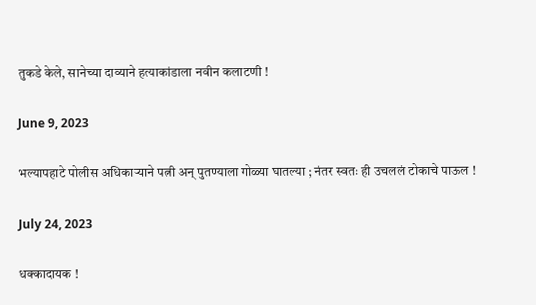तुकडे केले, सानेच्या दाव्याने हत्याकांडाला नवीन कलाटणी !

June 9, 2023

भल्यापहाटे पोलीस अधिकाऱ्याने पत्नी अन् पुतण्याला गोळ्या घातल्या ; नंतर स्वतः ही उचललं टोकाचे पाऊल !

July 24, 2023

धक्कादायक !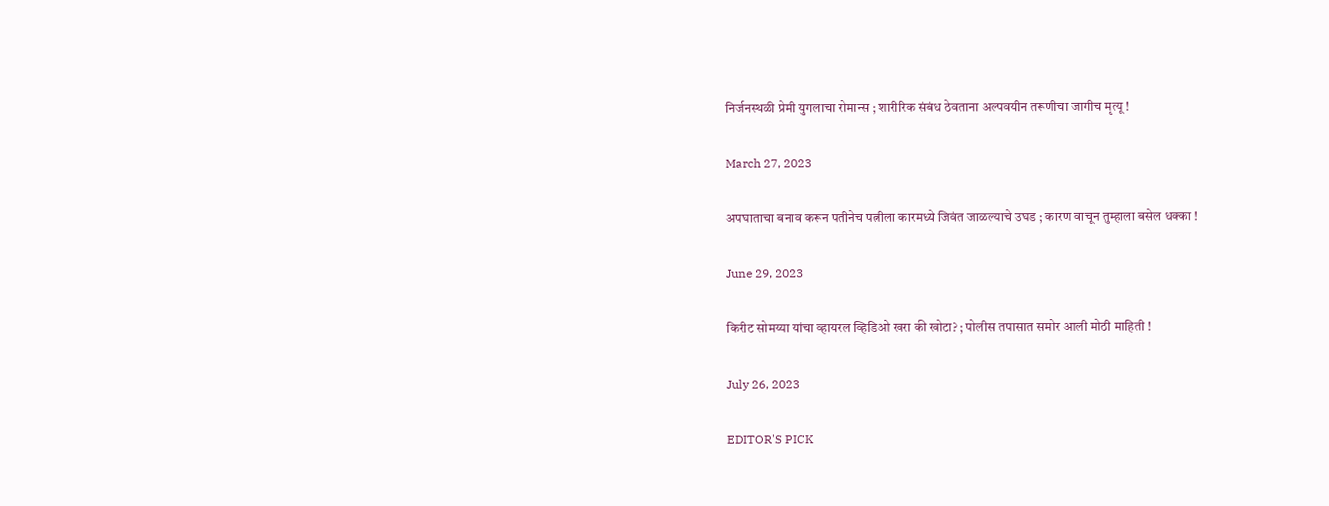निर्जनस्थळी प्रेमी युगलाचा रोमान्स ; शारीरिक संबंध ठेवताना अल्पवयीन तरूणीचा जागीच मृत्यू !

March 27, 2023

अपघाताचा बनाव करून पतीनेच पत्नीला कारमध्ये जिवंत जाळल्याचे उघड ; कारण वाचून तुम्हाला बसेल धक्का !

June 29, 2023

किरीट सोमय्या यांचा व्हायरल व्हिडिओ खरा की खोटा? ; पोलीस तपासात समोर आली मोठी माहिती !

July 26, 2023

EDITOR'S PICK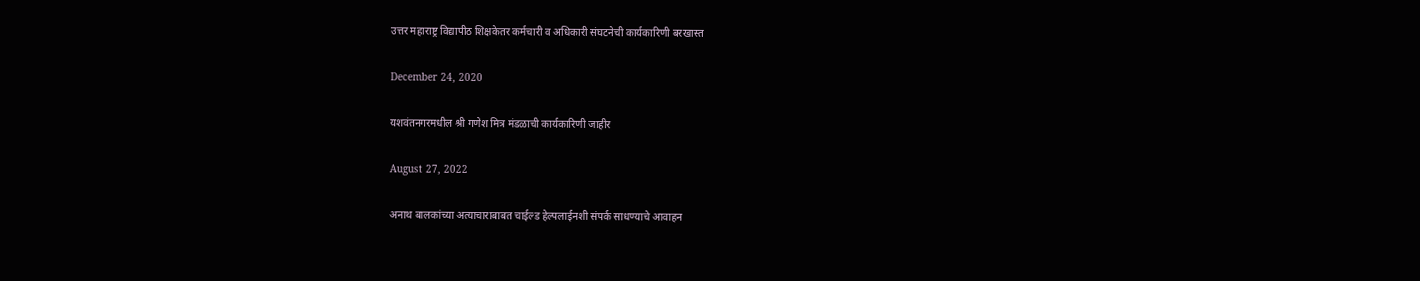उत्तर महाराष्ट्र विद्यापीठ शिक्षकेतर कर्मचारी व अधिकारी संघटनेची कार्यकारिणी बरखास्त

December 24, 2020

यशवंतनगरमधील श्री गणेश मित्र मंडळाची कार्यकारिणी जाहीर

August 27, 2022

अनाथ बालकांच्या अत्याचाराबाबत चाईल्ड हेल्पलाईनशी संपर्क साधण्याचे आवाहन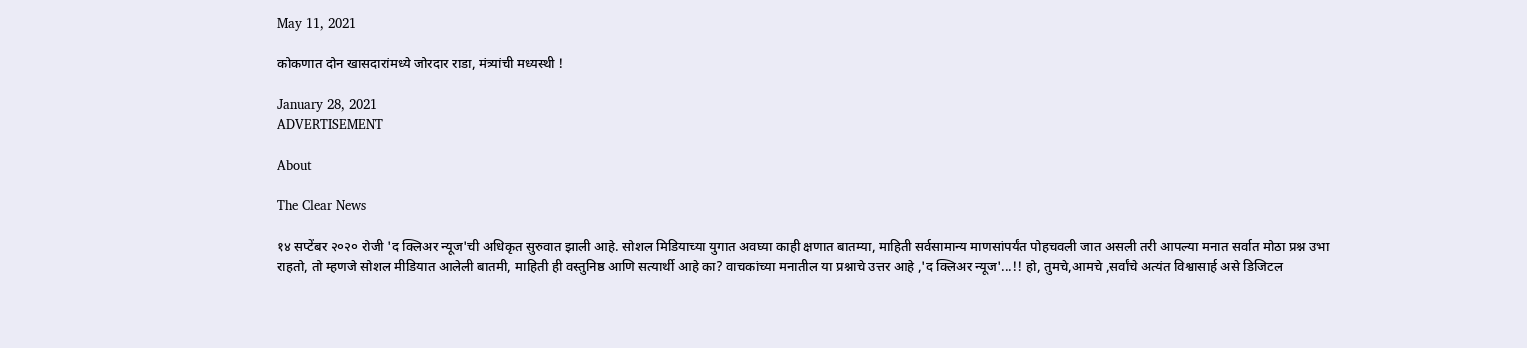May 11, 2021

कोकणात दोन खासदारांमध्ये जोरदार राडा, मंत्र्यांची मध्यस्थी !

January 28, 2021
ADVERTISEMENT

About

The Clear News

१४ सप्टेंबर २०२० रोजी 'द क्लिअर न्यूज'ची अधिकृत सुरुवात झाली आहे. सोशल मिडियाच्या युगात अवघ्या काही क्षणात बातम्या, माहिती सर्वसामान्य माणसांपर्यंत पोहचवली जात असली तरी आपल्या मनात सर्वात मोठा प्रश्न उभा राहतो, तो म्हणजे सोशल मीडियात आलेली बातमी, माहिती ही वस्तुनिष्ठ आणि सत्यार्थी आहे का? वाचकांच्या मनातील या प्रश्नाचे उत्तर आहे ,'द क्लिअर न्यूज'...!! हो, तुमचे,आमचे ,सर्वांचे अत्यंत विश्वासार्ह असे डिजिटल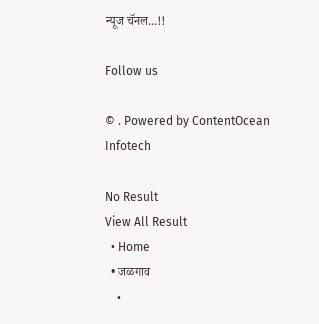न्यूज चॅनल...!!

Follow us

© . Powered by ContentOcean Infotech

No Result
View All Result
  • Home
  • जळगाव
    •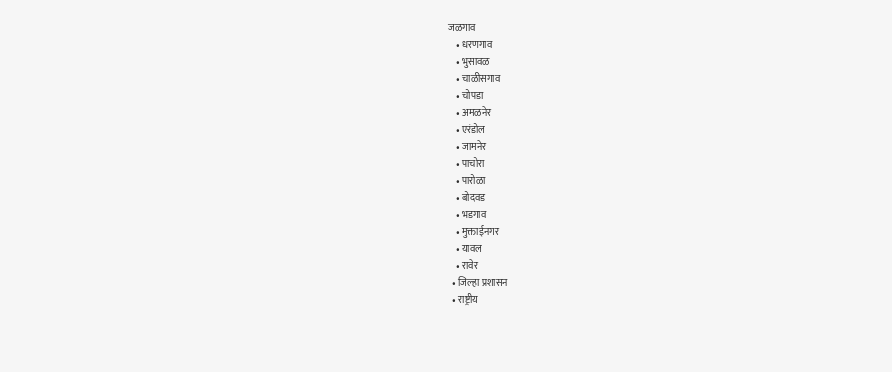जळगाव
    • धरणगाव
    • भुसावळ
    • चाळीसगाव
    • चोपडा
    • अमळनेर
    • एरंडोल
    • जामनेर
    • पाचोरा
    • पारोळा
    • बोदवड
    • भडगाव
    • मुक्ताईनगर
    • यावल
    • रावेर
  • जिल्हा प्रशासन
  • राष्ट्रीय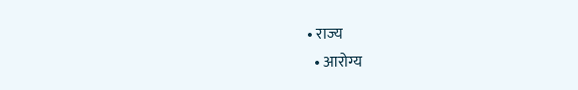• राज्य
  • आरोग्य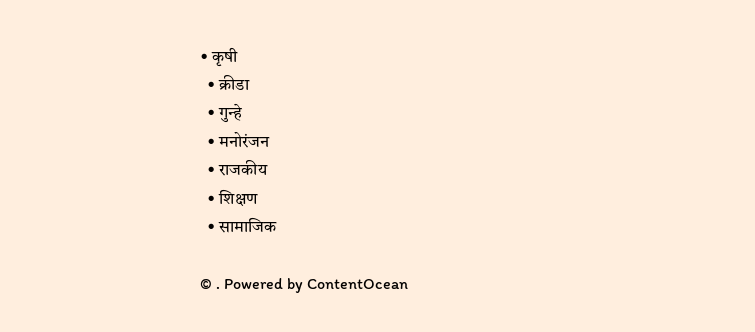• कृषी
  • क्रीडा
  • गुन्हे
  • मनोरंजन
  • राजकीय
  • शिक्षण
  • सामाजिक

© . Powered by ContentOcean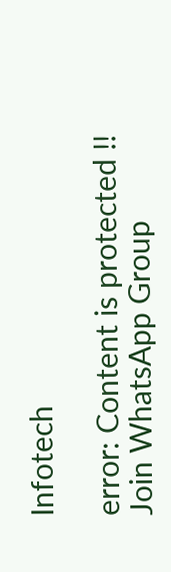Infotech

error: Content is protected !!
Join WhatsApp Group